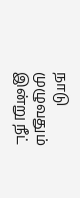நாடு முழுவதும் இன்று நீட்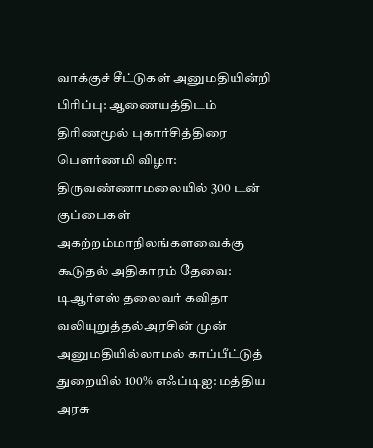வாக்குச் சீட்டுகள் அனுமதியின்றி பிரிப்பு: ஆணையத்திடம் திரிணமூல் புகார்சித்திரை பெளர்ணமி விழா: திருவண்ணாமலையில் 300 டன் குப்பைகள் அகற்றம்மாநிலங்களவைக்கு கூடுதல் அதிகாரம் தேவை: டிஆர்எஸ் தலைவர் கவிதா வலியுறுத்தல்அரசின் முன் அனுமதியில்லாமல் காப்பீட்டுத் துறையில் 100% எஃப்டிஐ: மத்திய அரசு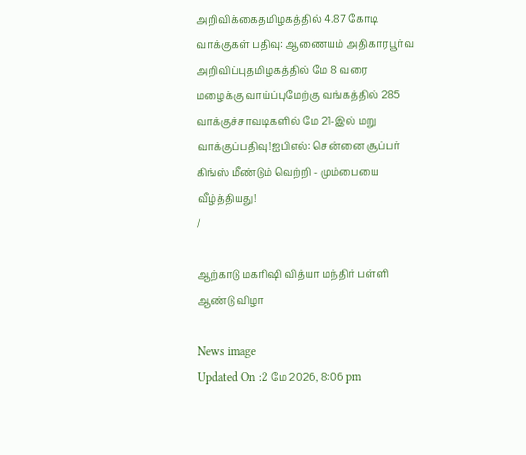அறிவிக்கைதமிழகத்தில் 4.87 கோடி வாக்குகள் பதிவு: ஆணையம் அதிகாரபூர்வ அறிவிப்புதமிழகத்தில் மே 8 வரை மழைக்கு வாய்ப்புமேற்கு வங்கத்தில் 285 வாக்குச்சாவடிகளில் மே 21-இல் மறு வாக்குப்பதிவு!ஐபிஎல்: சென்னை சூப்பர் கிங்ஸ் மீண்டும் வெற்றி - மும்பையை வீழ்த்தியது!
/

ஆற்காடு மகரிஷி வித்யா மந்திர் பள்ளி ஆண்டு விழா

News image
Updated On :2 மே 2026, 8:06 pm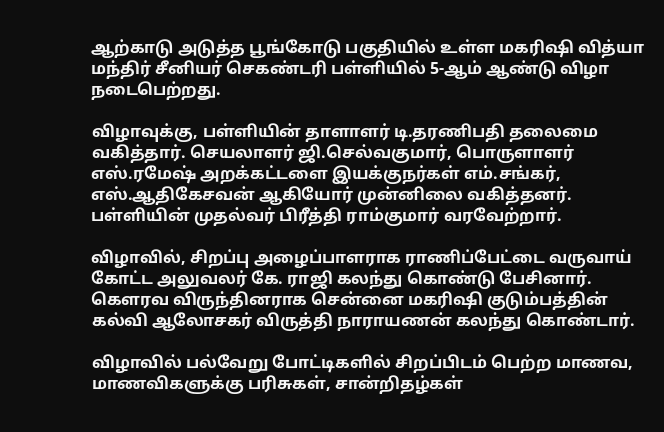ஆற்காடு அடுத்த பூங்கோடு பகுதியில் உள்ள மகரிஷி வித்யா மந்திர் சீனியர் செகண்டரி பள்ளியில் 5-ஆம் ஆண்டு விழா நடைபெற்றது.

விழாவுக்கு, பள்ளியின் தாளாளர் டி.தரணிபதி தலைமை வகித்தார். செயலாளர் ஜி.செல்வகுமார், பொருளாளர் எஸ்.ரமேஷ் அறக்கட்டளை இயக்குநர்கள் எம்.சங்கர், எஸ்.ஆதிகேசவன் ஆகியோர் முன்னிலை வகித்தனர். பள்ளியின் முதல்வர் பிரீத்தி ராம்குமார் வரவேற்றார்.

விழாவில், சிறப்பு அழைப்பாளராக ராணிப்பேட்டை வருவாய் கோட்ட அலுவலர் கே. ராஜி கலந்து கொண்டு பேசினார். கௌரவ விருந்தினராக சென்னை மகரிஷி குடும்பத்தின் கல்வி ஆலோசகர் விருத்தி நாராயணன் கலந்து கொண்டார்.

விழாவில் பல்வேறு போட்டிகளில் சிறப்பிடம் பெற்ற மாணவ, மாணவிகளுக்கு பரிசுகள், சான்றிதழ்கள்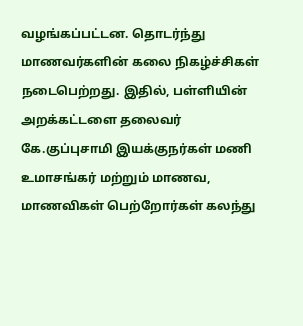வழங்கப்பட்டன. தொடர்ந்து மாணவர்களின் கலை நிகழ்ச்சிகள் நடைபெற்றது. இதில், பள்ளியின் அறக்கட்டளை தலைவர் கே.குப்புசாமி இயக்குநர்கள் மணி உமாசங்கர் மற்றும் மாணவ, மாணவிகள் பெற்றோர்கள் கலந்து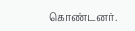கொண்டனர்.